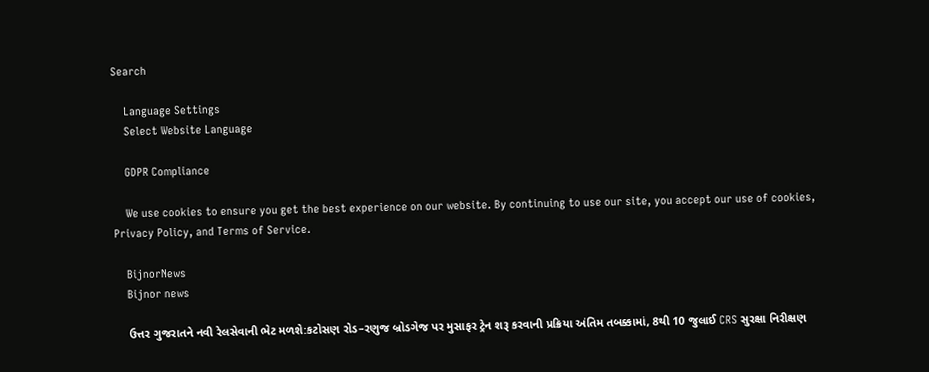Search

    Language Settings
    Select Website Language

    GDPR Compliance

    We use cookies to ensure you get the best experience on our website. By continuing to use our site, you accept our use of cookies, Privacy Policy, and Terms of Service.

    BijnorNews
    Bijnor news

    ઉત્તર ગુજરાતને નવી રેલસેવાની ભેટ મળશે:કટોસણ રોડ–રણુજ બ્રોડગેજ પર મુસાફર ટ્રેન શરૂ કરવાની પ્રક્રિયા અંતિમ તબક્કામાં, 8થી 10 જુલાઈ CRS સુરક્ષા નિરીક્ષણ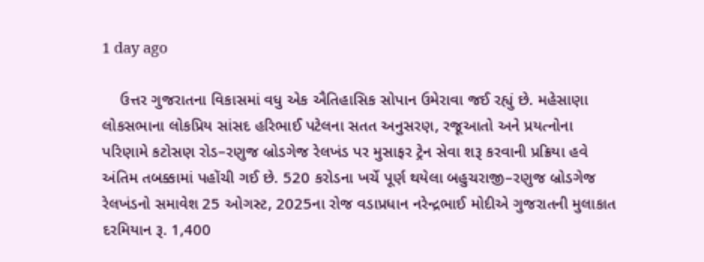1 day ago

    ઉત્તર ગુજરાતના વિકાસમાં વધુ એક ઐતિહાસિક સોપાન ઉમેરાવા જઈ રહ્યું છે. મહેસાણા લોકસભાના લોકપ્રિય સાંસદ હરિભાઈ પટેલના સતત અનુસરણ, રજૂઆતો અને પ્રયત્નોના પરિણામે કટોસણ રોડ–રણુજ બ્રોડગેજ રેલખંડ પર મુસાફર ટ્રેન સેવા શરૂ કરવાની પ્રક્રિયા હવે અંતિમ તબક્કામાં પહોંચી ગઈ છે. 520 કરોડના ખર્ચે પૂર્ણ થયેલા બહુચરાજી–રણુજ બ્રોડગેજ રેલખંડનો સમાવેશ 25 ઓગસ્ટ, 2025ના રોજ વડાપ્રધાન નરેન્દ્રભાઈ મોદીએ ગુજરાતની મુલાકાત દરમિયાન રૂ. 1,400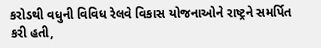કરોડથી વધુની વિવિધ રેલવે વિકાસ યોજનાઓને રાષ્ટ્રને સમર્પિત કરી હતી,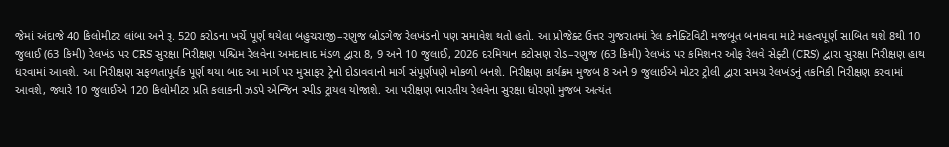જેમાં અંદાજે 40 કિલોમીટર લાંબા અને રૂ. 520 કરોડના ખર્ચે પૂર્ણ થયેલા બહુચરાજી–રણુજ બ્રોડગેજ રેલખંડનો પણ સમાવેશ થતો હતો. આ પ્રોજેક્ટ ઉત્તર ગુજરાતમાં રેલ કનેક્ટિવિટી મજબૂત બનાવવા માટે મહત્વપૂર્ણ સાબિત થશે 8થી 10 જુલાઈ (63 કિમી) રેલખંડ પર CRS સુરક્ષા નિરીક્ષણ પશ્ચિમ રેલવેના અમદાવાદ મંડળ દ્વારા 8, 9 અને 10 જુલાઈ, 2026 દરમિયાન કટોસણ રોડ–રણુજ (63 કિમી) રેલખંડ પર કમિશનર ઓફ રેલવે સેફ્ટી (CRS) દ્વારા સુરક્ષા નિરીક્ષણ હાથ ધરવામાં આવશે. આ નિરીક્ષણ સફળતાપૂર્વક પૂર્ણ થયા બાદ આ માર્ગ પર મુસાફર ટ્રેનો દોડાવવાનો માર્ગ સંપૂર્ણપણે મોકળો બનશે. નિરીક્ષણ કાર્યક્રમ મુજબ 8 અને 9 જુલાઈએ મોટર ટ્રોલી દ્વારા સમગ્ર રેલખંડનું તકનિકી નિરીક્ષણ કરવામાં આવશે, જ્યારે 10 જુલાઈએ 120 કિલોમીટર પ્રતિ કલાકની ઝડપે એન્જિન સ્પીડ ટ્રાયલ યોજાશે. આ પરીક્ષણ ભારતીય રેલવેના સુરક્ષા ધોરણો મુજબ અત્યંત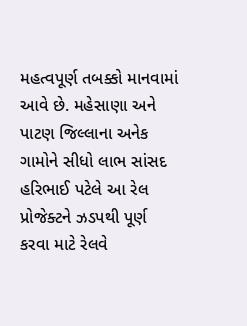મહત્વપૂર્ણ તબક્કો માનવામાં આવે છે. મહેસાણા અને પાટણ જિલ્લાના અનેક ગામોને સીધો લાભ સાંસદ હરિભાઈ પટેલે આ રેલ પ્રોજેક્ટને ઝડપથી પૂર્ણ કરવા માટે રેલવે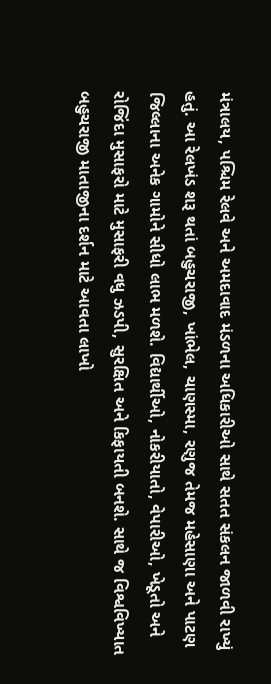મંત્રાલય, પશ્ચિમ રેલવે અને અમદાવાદ મંડળના અધિકારીઓ સાથે સતત સંકલન જાળવી રાખ્યું હતું. આ રેલખંડ શરૂ થતાં બહુચરાજી, ખાંભેલ, ચાણસ્મા, રણુજ તેમજ મહેસાણા અને પાટણ જિલ્લાના અનેક ગામોને સીધો લાભ મળશે. વિદ્યાર્થીઓ, નોકરીયાતો, વેપારીઓ, ખેડૂતો અને રોજિંદા મુસાફરો માટે મુસાફરી વધુ ઝડપી, સુરક્ષિત અને કિફાયતી બનશે. સાથે જ વિશ્વવિખ્યાત બહુચરાજી માતાજીના દર્શન માટે આવતા લાખો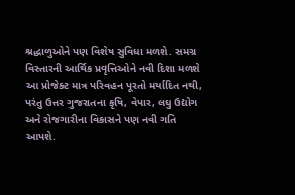શ્રદ્ધાળુઓને પણ વિશેષ સુવિધા મળશે. સમગ્ર વિસ્તારની આર્થિક પ્રવૃત્તિઓને નવી દિશા મળશે આ પ્રોજેક્ટ માત્ર પરિવહન પૂરતો મર્યાદિત નથી, પરંતુ ઉત્તર ગુજરાતના કૃષિ, વેપાર, લઘુ ઉદ્યોગ અને રોજગારીના વિકાસને પણ નવી ગતિ આપશે.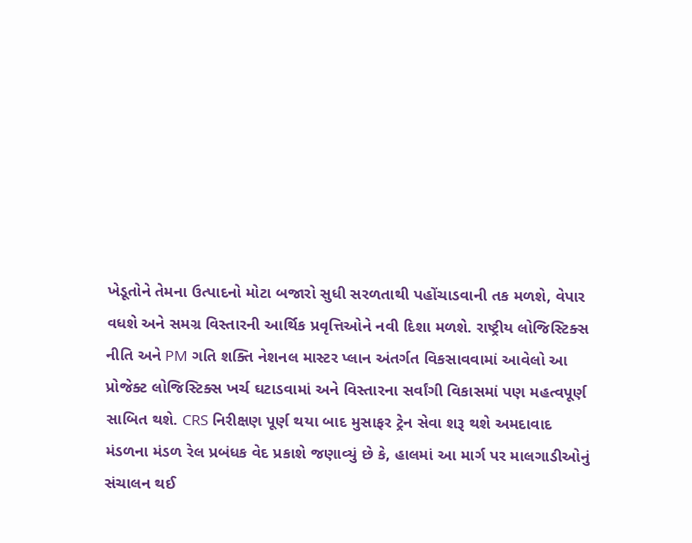ખેડૂતોને તેમના ઉત્પાદનો મોટા બજારો સુધી સરળતાથી પહોંચાડવાની તક મળશે, વેપાર વધશે અને સમગ્ર વિસ્તારની આર્થિક પ્રવૃત્તિઓને નવી દિશા મળશે. રાષ્ટ્રીય લોજિસ્ટિક્સ નીતિ અને PM ગતિ શક્તિ નેશનલ માસ્ટર પ્લાન અંતર્ગત વિકસાવવામાં આવેલો આ પ્રોજેક્ટ લોજિસ્ટિક્સ ખર્ચ ઘટાડવામાં અને વિસ્તારના સર્વાંગી વિકાસમાં પણ મહત્વપૂર્ણ સાબિત થશે. CRS નિરીક્ષણ પૂર્ણ થયા બાદ મુસાફર ટ્રેન સેવા શરૂ થશે અમદાવાદ મંડળના મંડળ રેલ પ્રબંધક વેદ પ્રકાશે જણાવ્યું છે કે, હાલમાં આ માર્ગ પર માલગાડીઓનું સંચાલન થઈ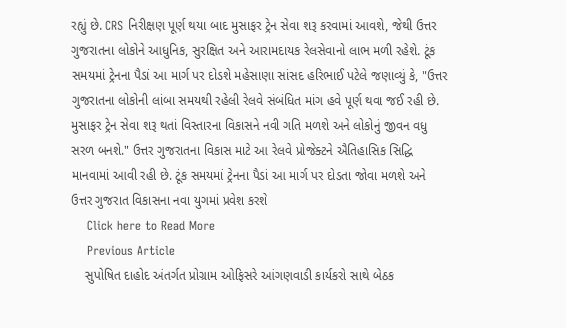રહ્યું છે. CRS નિરીક્ષણ પૂર્ણ થયા બાદ મુસાફર ટ્રેન સેવા શરૂ કરવામાં આવશે, જેથી ઉત્તર ગુજરાતના લોકોને આધુનિક, સુરક્ષિત અને આરામદાયક રેલસેવાનો લાભ મળી રહેશે. ટૂંક સમયમાં ટ્રેનના પૈડાં આ માર્ગ પર દોડશે મહેસાણા સાંસદ હરિભાઈ પટેલે જણાવ્યું કે, "ઉત્તર ગુજરાતના લોકોની લાંબા સમયથી રહેલી રેલવે સંબંધિત માંગ હવે પૂર્ણ થવા જઈ રહી છે. મુસાફર ટ્રેન સેવા શરૂ થતાં વિસ્તારના વિકાસને નવી ગતિ મળશે અને લોકોનું જીવન વધુ સરળ બનશે." ઉત્તર ગુજરાતના વિકાસ માટે આ રેલવે પ્રોજેક્ટને ઐતિહાસિક સિદ્ધિ માનવામાં આવી રહી છે. ટૂંક સમયમાં ટ્રેનના પૈડાં આ માર્ગ પર દોડતા જોવા મળશે અને ઉત્તર ગુજરાત વિકાસના નવા યુગમાં પ્રવેશ કરશે
    Click here to Read More
    Previous Article
    સુપોષિત દાહોદ અંતર્ગત પ્રોગ્રામ ઓફિસરે આંગણવાડી કાર્યકરો સાથે બેઠક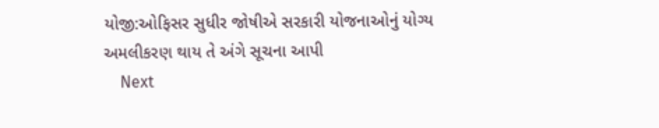યોજી:ઓફિસર સુધીર જોષીએ સરકારી યોજનાઓનું યોગ્ય અમલીકરણ થાય તે અંગે સૂચના આપી
    Next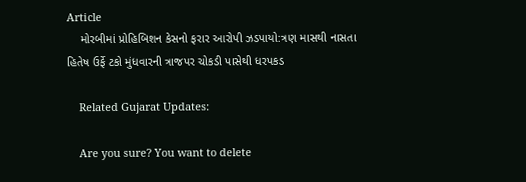Article
    મોરબીમાં પ્રોહિબિશન કેસનો ફરાર આરોપી ઝડપાયો:ત્રણ માસથી નાસતા હિતેષ ઉર્ફે ટકો મુંધવારની ત્રાજપર ચોકડી પાસેથી ધરપકડ

    Related Gujarat Updates:

    Are you sure? You want to delete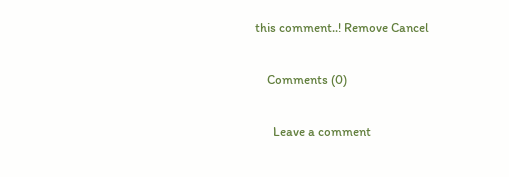this comment..! Remove Cancel

    Comments (0)

      Leave a comment